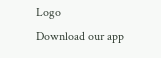Logo
Download our app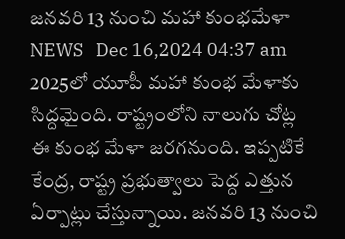జనవరి 13 నుంచి మహా కుంభమేళా
NEWS   Dec 16,2024 04:37 am
2025లో యూపీ మ‌హా కుంభ మేళాకు సిద్ద‌మైంది. రాష్ట్రంలోని నాలుగు చోట్ల ఈ కుంభ మేళా జ‌ర‌గ‌నుంది. ఇప్ప‌టికే కేంద్ర‌, రాష్ట్ర ప్ర‌భుత్వాలు పెద్ద ఎత్తున ఏర్పాట్లు చేస్తున్నాయి. జ‌న‌వ‌రి 13 నుంచి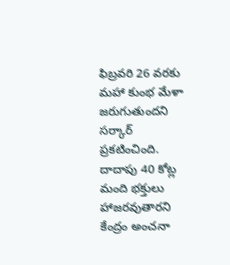ఫిబ్ర‌వ‌రి 26 వ‌ర‌కు మ‌హా కుంభ మేళా జ‌రుగుతుంద‌ని స‌ర్కార్ ప్ర‌క‌టించింది. దాదాపు 40 కోట్ల మంది భ‌క్తులు హాజ‌ర‌వుతార‌ని కేంద్రం అంచ‌నా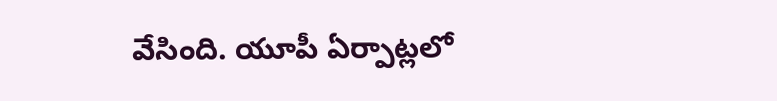వేసింది. యూపీ ఏర్పాట్ల‌లో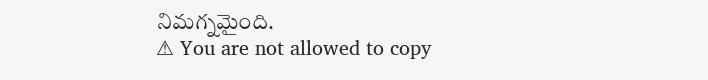నిమ‌గ్న‌మైంది.
⚠ You are not allowed to copy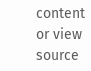content or view source